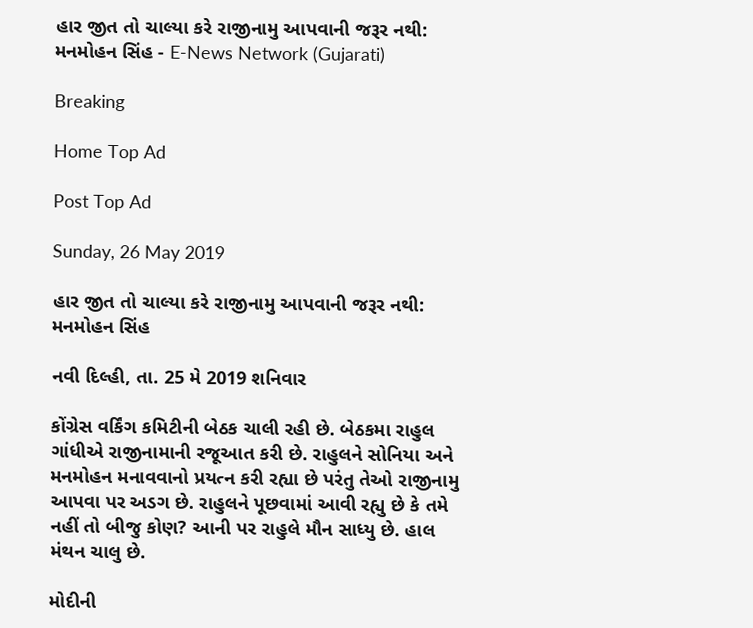હાર જીત તો ચાલ્યા કરે રાજીનામુ આપવાની જરૂર નથી: મનમોહન સિંહ - E-News Network (Gujarati)

Breaking

Home Top Ad

Post Top Ad

Sunday, 26 May 2019

હાર જીત તો ચાલ્યા કરે રાજીનામુ આપવાની જરૂર નથી: મનમોહન સિંહ

નવી દિલ્હી, તા. 25 મે 2019 શનિવાર

કોંગ્રેસ વર્કિંગ કમિટીની બેઠક ચાલી રહી છે. બેઠકમા રાહુલ ગાંધીએ રાજીનામાની રજૂઆત કરી છે. રાહુલને સોનિયા અને મનમોહન મનાવવાનો પ્રયત્ન કરી રહ્યા છે પરંતુ તેઓ રાજીનામુ આપવા પર અડગ છે. રાહુલને પૂછવામાં આવી રહ્યુ છે કે તમે નહીં તો બીજુ કોણ? આની પર રાહુલે મૌન સાધ્યુ છે. હાલ મંથન ચાલુ છે.

મોદીની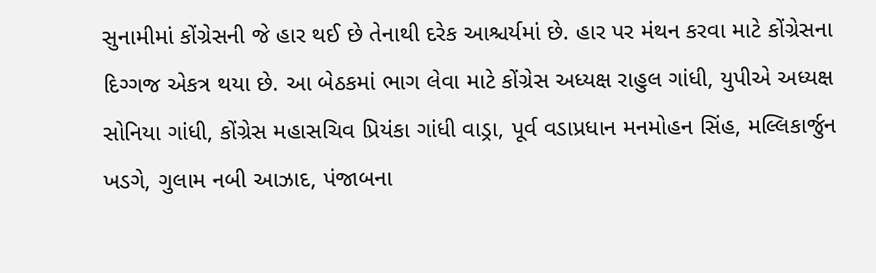સુનામીમાં કોંગ્રેસની જે હાર થઈ છે તેનાથી દરેક આશ્ચર્યમાં છે. હાર પર મંથન કરવા માટે કોંગ્રેસના દિગ્ગજ એકત્ર થયા છે. આ બેઠકમાં ભાગ લેવા માટે કોંગ્રેસ અધ્યક્ષ રાહુલ ગાંધી, યુપીએ અધ્યક્ષ સોનિયા ગાંધી, કોંગ્રેસ મહાસચિવ પ્રિયંકા ગાંધી વાડ્રા, પૂર્વ વડાપ્રધાન મનમોહન સિંહ, મલ્લિકાર્જુન ખડગે, ગુલામ નબી આઝાદ, પંજાબના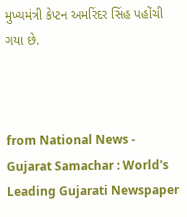મુખ્યમંત્રી કેપ્ટન અમરિંદર સિંહ પહોંચી ગયા છે.



from National News - Gujarat Samachar : World's Leading Gujarati Newspaper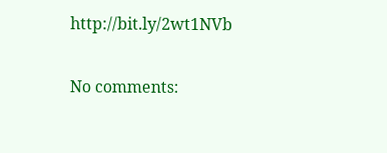http://bit.ly/2wt1NVb

No comments: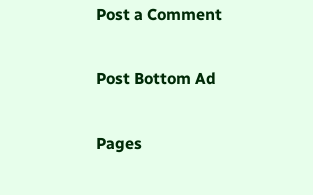Post a Comment

Post Bottom Ad

Pages